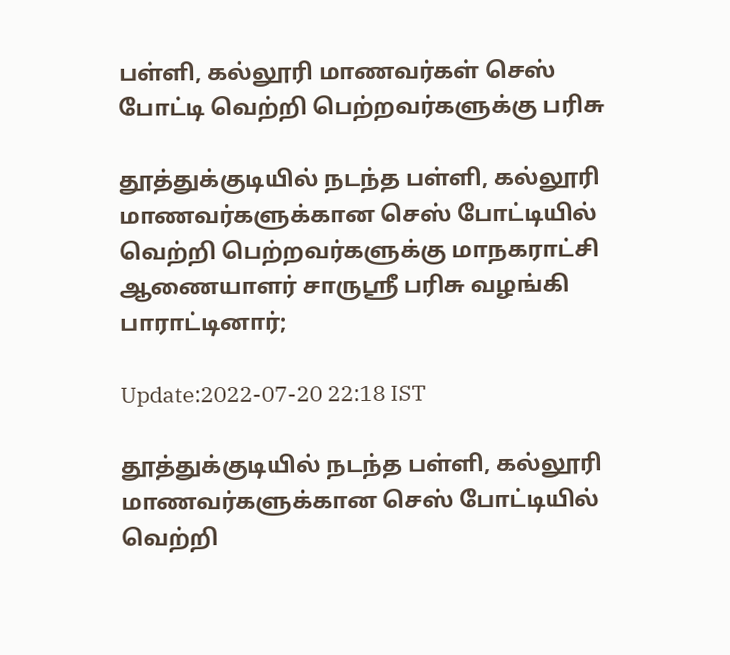பள்ளி, கல்லூரி மாணவர்கள் செஸ் போட்டி வெற்றி பெற்றவர்களுக்கு பரிசு

தூத்துக்குடியில் நடந்த பள்ளி, கல்லூரி மாணவர்களுக்கான செஸ் போட்டியில் வெற்றி பெற்றவர்களுக்கு மாநகராட்சி ஆணையாளர் சாருஸ்ரீ பரிசு வழங்கி பாராட்டினார்;

Update:2022-07-20 22:18 IST

தூத்துக்குடியில் நடந்த பள்ளி, கல்லூரி மாணவர்களுக்கான செஸ் போட்டியில் வெற்றி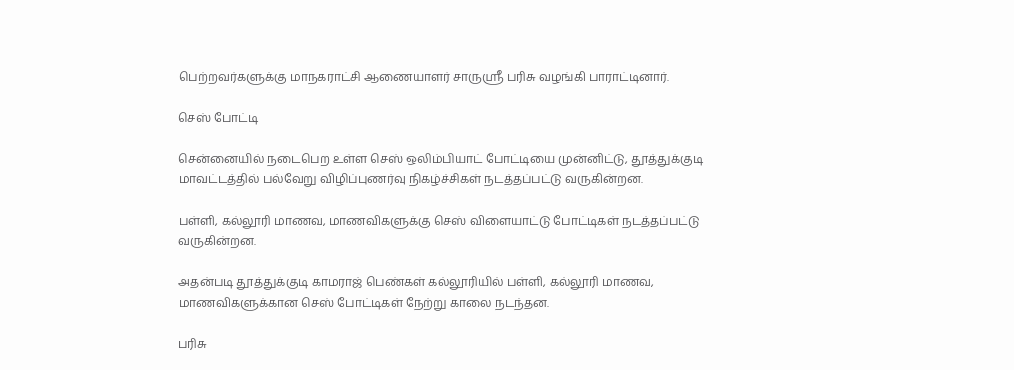பெற்றவர்களுக்கு மாநகராட்சி ஆணையாளர் சாருஸ்ரீ பரிசு வழங்கி பாராட்டினார்.

செஸ் போட்டி

சென்னையில் நடைபெற உள்ள செஸ் ஒலிம்பியாட் போட்டியை முன்னிட்டு, தூத்துக்குடி மாவட்டத்தில் பல்வேறு விழிப்புணர்வு நிகழ்ச்சிகள் நடத்தப்பட்டு வருகின்றன.

பள்ளி, கல்லூரி மாணவ, மாணவிகளுக்கு செஸ் விளையாட்டு போட்டிகள் நடத்தப்பட்டு வருகின்றன.

அதன்படி தூத்துக்குடி காமராஜ் பெண்கள் கல்லூரியில் பள்ளி, கல்லூரி மாணவ, மாணவிகளுக்கான செஸ் போட்டிகள் நேற்று காலை நடந்தன.

பரிசு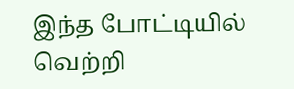இந்த போட்டியில் வெற்றி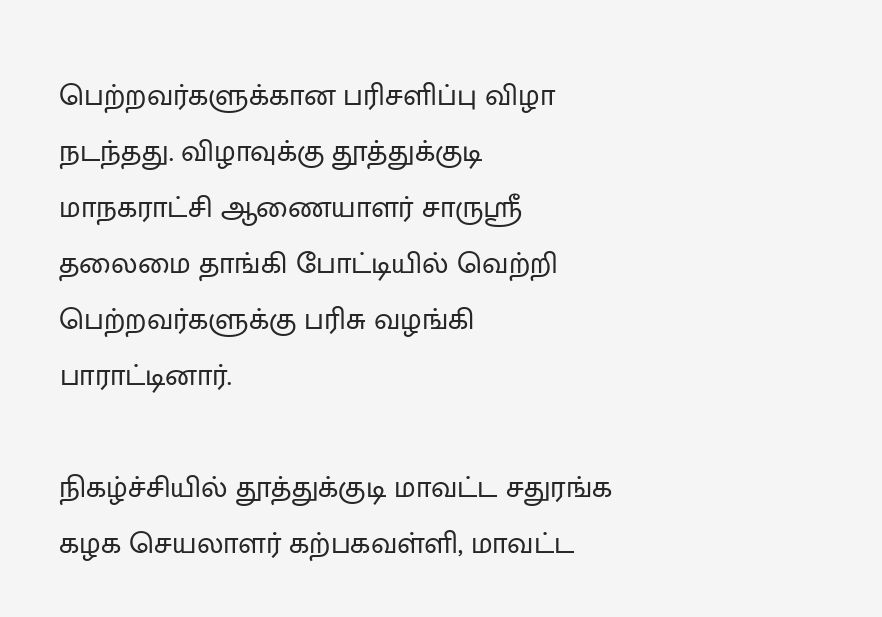பெற்றவர்களுக்கான பரிசளிப்பு விழா நடந்தது. விழாவுக்கு தூத்துக்குடி மாநகராட்சி ஆணையாளர் சாருஸ்ரீ தலைமை தாங்கி போட்டியில் வெற்றி பெற்றவர்களுக்கு பரிசு வழங்கி பாராட்டினார்.

நிகழ்ச்சியில் தூத்துக்குடி மாவட்ட சதுரங்க கழக செயலாளர் கற்பகவள்ளி, மாவட்ட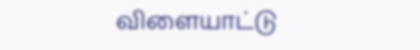விளையாட்டு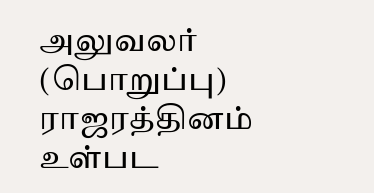அலுவலர் (பொறுப்பு) ராஜரத்தினம் உள்பட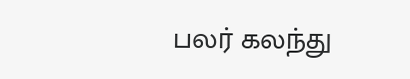பலர் கலந்து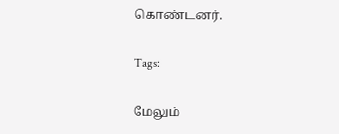கொண்டனர்.

Tags:

மேலும்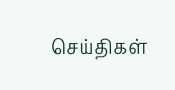செய்திகள்